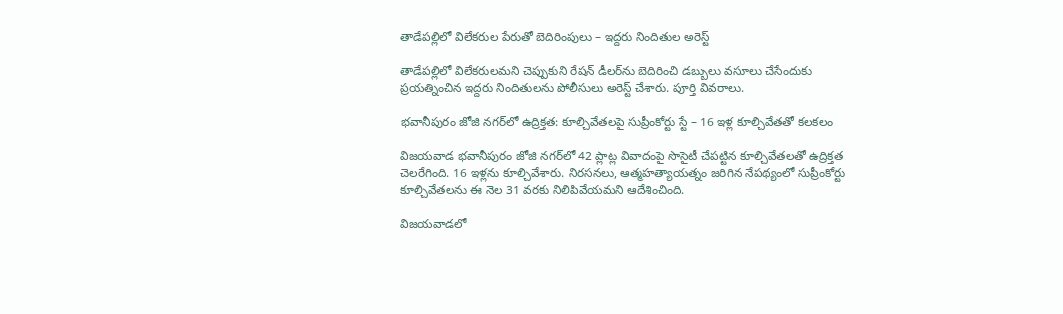తాడేపల్లిలో విలేకరుల పేరుతో బెదిరింపులు – ఇద్దరు నిందితుల అరెస్ట్

తాడేపల్లిలో విలేకరులమని చెప్పుకుని రేషన్ డీలర్‌ను బెదిరించి డబ్బులు వసూలు చేసేందుకు ప్రయత్నించిన ఇద్దరు నిందితులను పోలీసులు అరెస్ట్ చేశారు. పూర్తి వివరాలు.

భవానీపురం జోజి నగర్‌లో ఉద్రిక్తత: కూల్చివేతలపై సుప్రీంకోర్టు స్టే – 16 ఇళ్ల కూల్చివేతతో కలకలం

విజయవాడ భవానీపురం జోజి నగర్‌లో 42 ప్లాట్ల వివాదంపై సొసైటీ చేపట్టిన కూల్చివేతలతో ఉద్రిక్తత చెలరేగింది. 16 ఇళ్లను కూల్చివేశారు. నిరసనలు, ఆత్మహత్యాయత్నం జరిగిన నేపథ్యంలో సుప్రీంకోర్టు కూల్చివేతలను ఈ నెల 31 వరకు నిలిపివేయమని ఆదేశించింది.

విజయవాడలో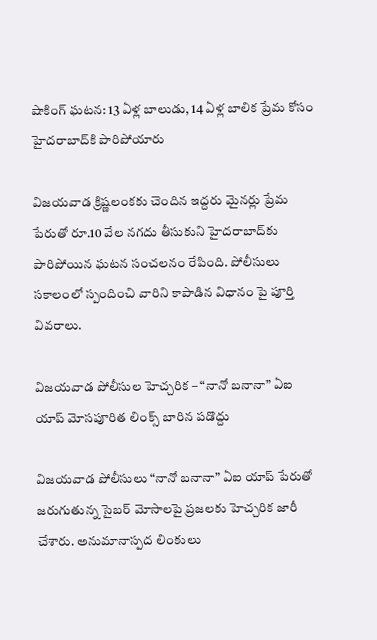షాకింగ్ ఘటన: 13 ఏళ్ల బాలుడు, 14 ఏళ్ల బాలిక ప్రేమ కోసం హైదరాబాద్‌కి పారిపోయారు

విజయవాడ క్రిష్ణలంకకు చెందిన ఇద్దరు మైనర్లు ప్రేమ పేరుతో రూ.10 వేల నగదు తీసుకుని హైదరాబాద్‌కు పారిపోయిన ఘటన సంచలనం రేపింది. పోలీసులు సకాలంలో స్పందించి వారిని కాపాడిన విధానం పై పూర్తి వివరాలు.

విజయవాడ పోలీసుల హెచ్చరిక – “నానో బనానా” ఏఐ యాప్ మోసపూరిత లింక్స్ బారిన పడొద్దు

విజయవాడ పోలీసులు “నానో బనానా” ఏఐ యాప్ పేరుతో జరుగుతున్న సైబర్ మోసాలపై ప్రజలకు హెచ్చరిక జారీ చేశారు. అనుమానాస్పద లింకులు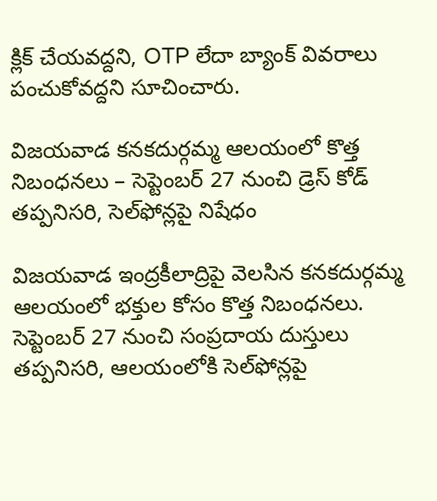క్లిక్ చేయవద్దని, OTP లేదా బ్యాంక్ వివరాలు పంచుకోవద్దని సూచించారు.

విజయవాడ కనకదుర్గమ్మ ఆలయంలో కొత్త నిబంధనలు – సెప్టెంబర్ 27 నుంచి డ్రెస్ కోడ్ తప్పనిసరి, సెల్‌ఫోన్లపై నిషేధం

విజయవాడ ఇంద్రకీలాద్రిపై వెలసిన కనకదుర్గమ్మ ఆలయంలో భక్తుల కోసం కొత్త నిబంధనలు. సెప్టెంబర్ 27 నుంచి సంప్రదాయ దుస్తులు తప్పనిసరి, ఆలయంలోకి సెల్‌ఫోన్లపై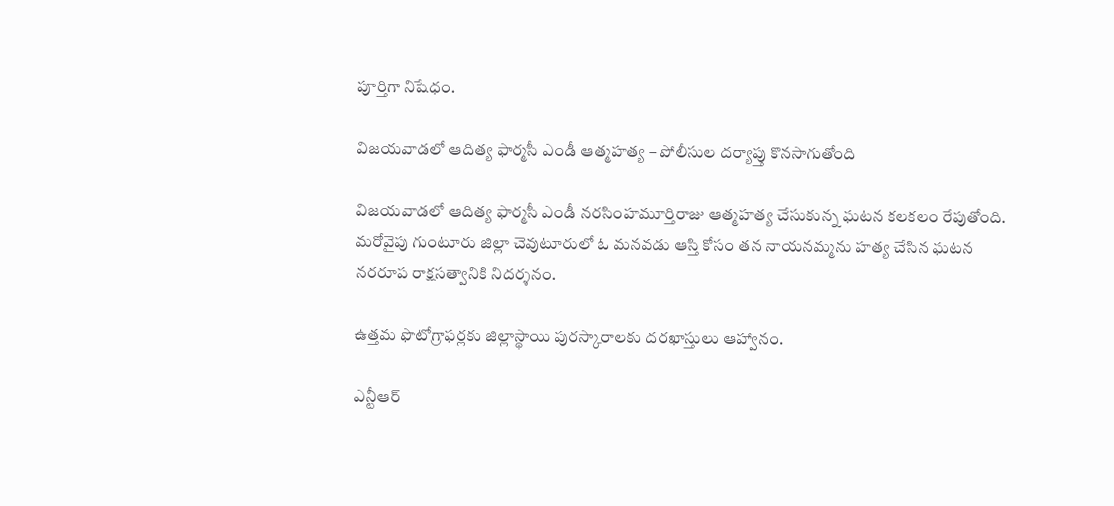పూర్తిగా నిషేధం.

విజయవాడలో ఆదిత్య ఫార్మసీ ఎండీ ఆత్మహత్య – పోలీసుల దర్యాప్తు కొనసాగుతోంది

విజయవాడలో ఆదిత్య ఫార్మసీ ఎండీ నరసింహమూర్తిరాజు ఆత్మహత్య చేసుకున్న ఘటన కలకలం రేపుతోంది. మరోవైపు గుంటూరు జిల్లా చెవుటూరులో ఓ మనవడు ఆస్తి కోసం తన నాయనమ్మను హత్య చేసిన ఘటన నరరూప రాక్షసత్వానికి నిదర్శనం.

ఉత్త‌మ ఫొటోగ్రాఫ‌ర్ల‌కు జిల్లాస్థాయి పుర‌స్కారాలకు దరఖాస్తులు ఆహ్వానం.

ఎన్టీఆర్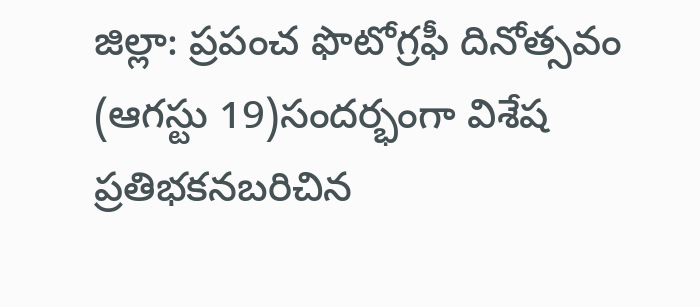జిల్లా: ప్ర‌పంచ ఫొటోగ్ర‌ఫీ దినోత్స‌వం (ఆగ‌స్టు 19)సంద‌ర్భంగా విశేష ప్ర‌తిభ‌క‌న‌బ‌రిచిన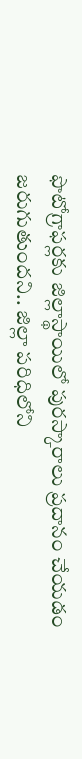ఫొటోగ్రాఫ‌ర్ల‌కు జిల్లాస్థాయిలో పుర‌స్కారాలు ప్ర‌దానం చేయ‌డం జ‌రుగుతుంద‌ని.. జిల్లా ప‌రిధిలోని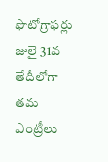ఫొటోగ్రాఫ‌ర్లు జులై 31వ తేదీలోగా త‌మ ఎంట్రీలు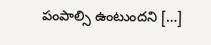పంపాల్సి ఉంటుంద‌ని […]